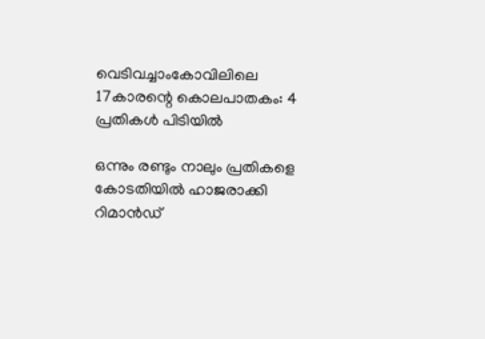വെടിവച്ചാംകോവിലിലെ 17കാരന്റെ കൊലപാതകം: 4 പ്രതികള്‍ പിടിയില്‍

ഒന്നും രണ്ടും നാലും പ്രതികളെ കോടതിയില്‍ ഹാജരാക്കി റിമാന്‍ഡ്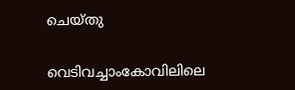ചെയ്തു

വെടിവച്ചാംകോവിലിലെ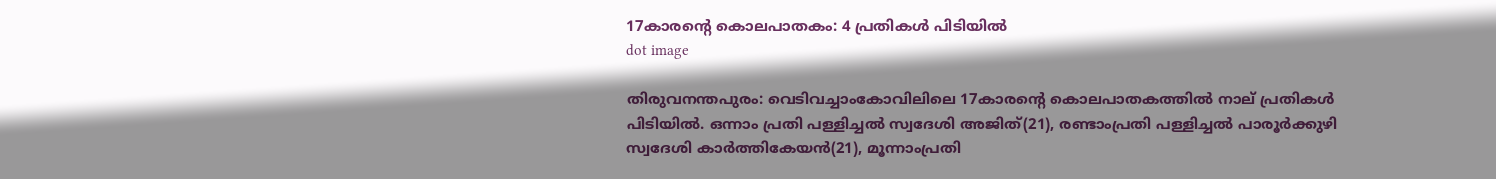17കാരന്റെ കൊലപാതകം: 4 പ്രതികള്‍ പിടിയില്‍
dot image

തിരുവനന്തപുരം: വെടിവച്ചാംകോവിലിലെ 17കാരന്റെ കൊലപാതകത്തില്‍ നാല് പ്രതികള്‍ പിടിയില്‍. ഒന്നാം പ്രതി പള്ളിച്ചല്‍ സ്വദേശി അജിത്(21), രണ്ടാംപ്രതി പള്ളിച്ചല്‍ പാരൂര്‍ക്കുഴി സ്വദേശി കാര്‍ത്തികേയന്‍(21), മൂന്നാംപ്രതി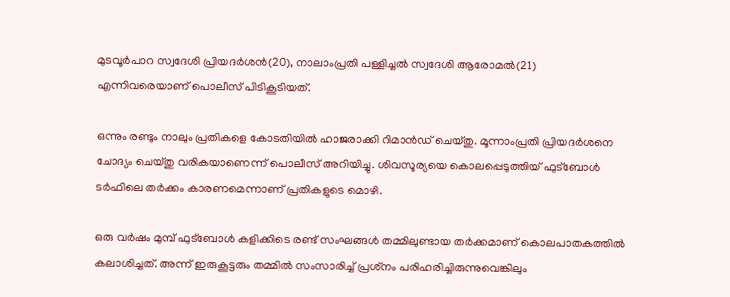മുടവൂര്‍പാറ സ്വദേശി പ്രിയദര്‍ശന്‍(20), നാലാംപ്രതി പള്ളിച്ചല്‍ സ്വദേശി ആരോമല്‍(21) എന്നിവരെയാണ് പൊലീസ് പിടികൂടിയത്.

ഒന്നും രണ്ടും നാലും പ്രതികളെ കോടതിയില്‍ ഹാജരാക്കി റിമാന്‍ഡ് ചെയ്തു. മൂന്നാംപ്രതി പ്രിയദര്‍ശനെ ചോദ്യം ചെയ്തു വരികയാണെന്ന് പൊലീസ് അറിയിച്ചു. ശിവസൂര്യയെ കൊലപ്പെടുത്തിയ് ഫുട്‌ബോള്‍ ടര്‍ഫിലെ തര്‍ക്കം കാരണമെന്നാണ് പ്രതികളുടെ മൊഴി.

ഒരു വര്‍ഷം മുമ്പ് ഫുട്‌ബോള്‍ കളിക്കിടെ രണ്ട് സംഘങ്ങള്‍ തമ്മിലുണ്ടായ തര്‍ക്കമാണ് കൊലപാതകത്തില്‍ കലാശിച്ചത്. അന്ന് ഇരുകൂട്ടരും തമ്മില്‍ സംസാരിച്ച് പ്രശ്‌നം പരിഹരിച്ചിരുന്നുവെങ്കിലും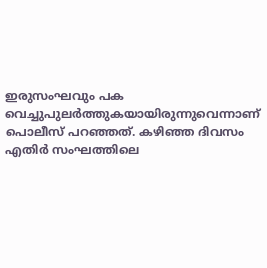ഇരുസംഘവും പക വെച്ചുപുലര്‍ത്തുകയായിരുന്നുവെന്നാണ് പൊലീസ് പറഞ്ഞത്. കഴിഞ്ഞ ദിവസം എതിര്‍ സംഘത്തിലെ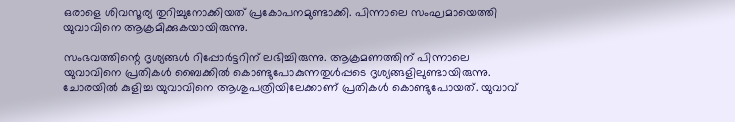ഒരാളെ ശിവസൂര്യ തുറിച്ചുനോക്കിയത് പ്രകോപനമുണ്ടാക്കി. പിന്നാലെ സംഘമായെത്തി യുവാവിനെ ആക്രമിക്കുകയായിരുന്നു.

സംഭവത്തിന്റെ ദൃശ്യങ്ങള്‍ റിപ്പോര്‍ട്ടറിന് ലഭിച്ചിരുന്നു. ആക്രമണത്തിന് പിന്നാലെ യുവാവിനെ പ്രതികള്‍ ബൈക്കില്‍ കൊണ്ടുപോകുന്നതുള്‍പ്പടെ ദൃശ്യങ്ങളിലുണ്ടായിരുന്നു. ചോരയില്‍ കുളിച്ച യുവാവിനെ ആശുപത്രിയിലേക്കാണ് പ്രതികള്‍ കൊണ്ടുപോയത്. യുവാവ്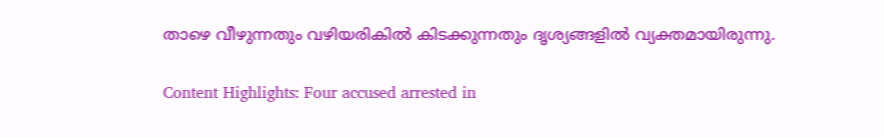താഴെ വീഴുന്നതും വഴിയരികില്‍ കിടക്കുന്നതും ദൃശ്യങ്ങളില്‍ വ്യക്തമായിരുന്നു.

Content Highlights: Four accused arrested in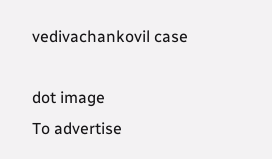vedivachankovil case

dot image
To advertise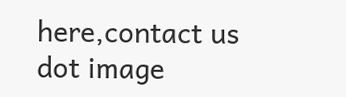here,contact us
dot image